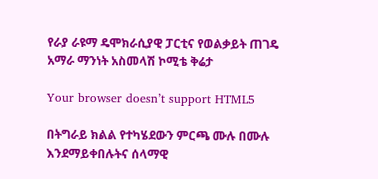የራያ ራዩማ ዴሞክራሲያዊ ፓርቲና የወልቃይት ጠገዴ አማራ ማንነት አስመላሽ ኮሚቴ ቅሬታ

Your browser doesn’t support HTML5

በትግራይ ክልል የተካሄደውን ምርጫ ሙሉ በሙሉ እንደማይቀበሉትና ሰላማዊ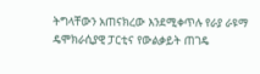ትግላቸውን አጠናክረው እንደሚቀጥሉ የራያ ራዩማ ዴሞክራሲያዊ ፓርቲና የውልቃይት ጠገዴ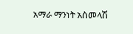አማራ ማንነት አስመላሽ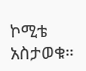ኮሚቴ አስታወቁ።